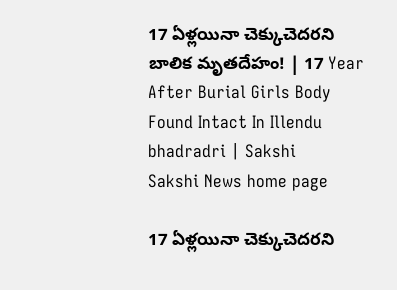17 ఏళ్లయినా చెక్కుచెదరని బాలిక మృతదేహం! | 17 Year After Burial Girls Body Found Intact In Illendu bhadradri | Sakshi
Sakshi News home page

17 ఏళ్లయినా చెక్కుచెదరని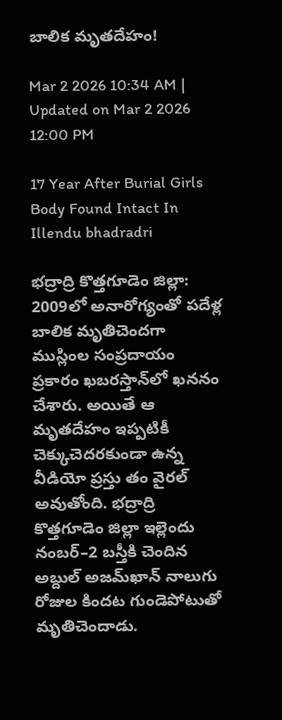బాలిక మృతదేహం!

Mar 2 2026 10:34 AM | Updated on Mar 2 2026 12:00 PM

17 Year After Burial Girls Body Found Intact In Illendu bhadradri

భద్రాద్రి కొత్తగూడెం జిల్లా: 2009లో అనారోగ్యంతో పదేళ్ల బాలిక మృతిచెందగా ముస్లింల సంప్రదాయం ప్రకారం ఖబరస్తాన్‌లో ఖననం చేశారు. అయితే ఆ మృతదేహం ఇప్పటికీ చెక్కుచెదరకుండా ఉన్న వీడియో ప్రస్తు తం వైరల్‌ అవుతోంది. భద్రాద్రి కొత్తగూడెం జిల్లా ఇల్లెందు నంబర్‌–2 బస్తీకి చెందిన అబ్దుల్‌ అజమ్‌ఖాన్‌ నాలుగు రోజుల కిందట గుండెపోటుతో మృతిచెందాడు.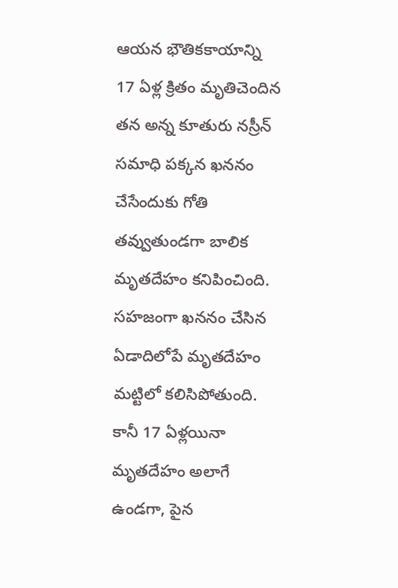ఆయన భౌతికకాయాన్ని 17 ఏళ్ల క్రితం మృతిచెందిన తన అన్న కూతురు నస్రీన్‌ సమాధి పక్కన ఖననం చేసేందుకు గోతి తవ్వుతుండగా బాలిక మృతదేహం కనిపించింది. సహజంగా ఖననం చేసిన ఏడాదిలోపే మృతదేహం మట్టిలో కలిసిపోతుంది. కానీ 17 ఏళ్లయినా మృతదేహం అలాగే ఉండగా, పైన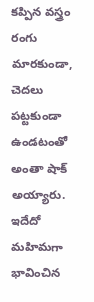కప్పిన వస్త్రం రంగు మారకుండా, చెదలు పట్టకుండా ఉండటంతో అంతా షాక్‌ అయ్యారు. ఇదేదో మహిమగా భావించిన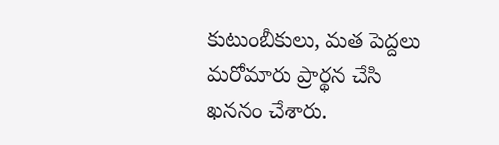కుటుంబీకులు, మత పెద్దలు మరోమారు ప్రార్థన చేసి ఖననం చేశారు.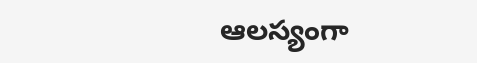ఆలస్యంగా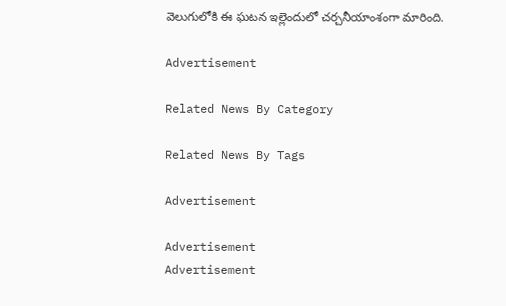వెలుగులోకి ఈ ఘటన ఇల్లెందులో చర్చనీయాంశంగా మారింది.

Advertisement

Related News By Category

Related News By Tags

Advertisement

Advertisement
Advertisement